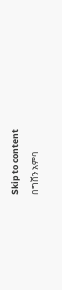Skip to content
በግሸን አምባ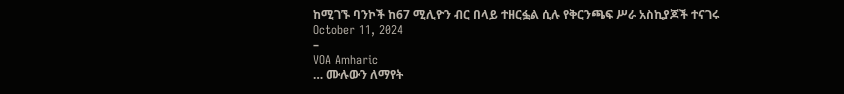ከሚገኙ ባንኮች ከ67 ሚሊዮን ብር በላይ ተዘርፏል ሲሉ የቅርንጫፍ ሥራ አስኪያጆች ተናገሩ
October 11, 2024
–
VOA Amharic
… ሙሉውን ለማየት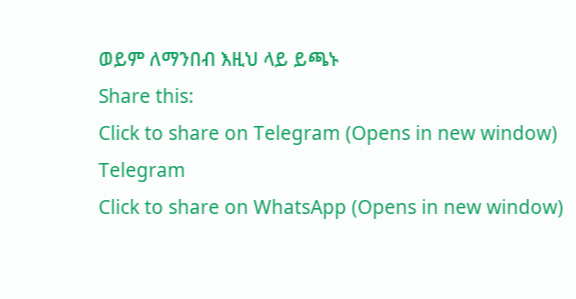ወይም ለማንበብ እዚህ ላይ ይጫኑ
Share this:
Click to share on Telegram (Opens in new window)
Telegram
Click to share on WhatsApp (Opens in new window)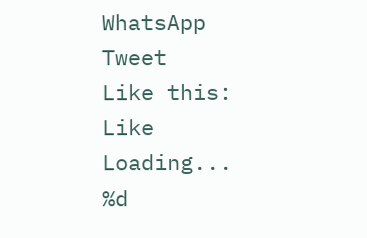WhatsApp
Tweet
Like this:
Like
Loading...
%d